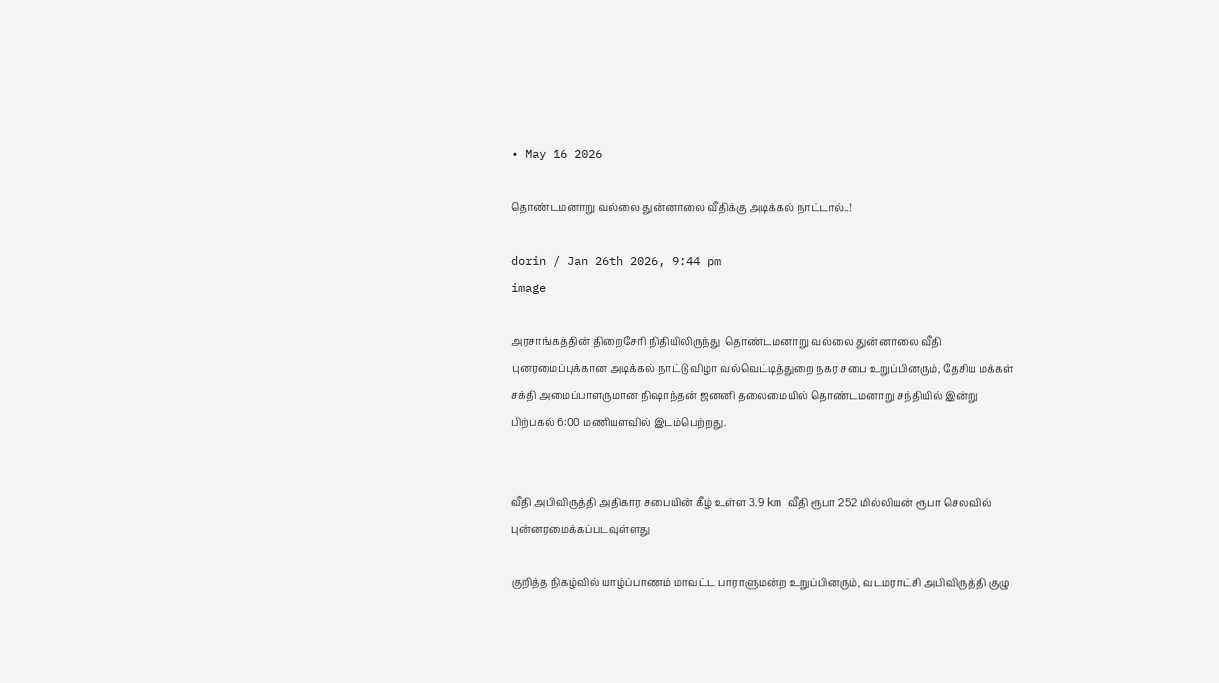• May 16 2026

தொண்டமனாறு வல்லை துன்னாலை வீதிக்கு அடிக்கல் நாட்டால்..!

dorin / Jan 26th 2026, 9:44 pm
image

அரசாங்கத்தின் திறைசேரி நிதியிலிருந்து  தொண்டமனாறு வல்லை துன்னாலை வீதி புனரமைப்புக்கான அடிக்கல் நாட்டு விழா வல்வெட்டித்துறை நகர சபை உறுப்பினரும், தேசிய மக்கள் சக்தி அமைப்பாளருமான நிஷாந்தன் ஜனனி தலைமையில் தொண்டமனாறு சந்தியில் இன்று பிற்பகல் 6:00 மணியளவில் இடம்பெற்றது.


வீதி அபிவிருத்தி அதிகார சபையின் கீழ் உள்ள 3.9 km வீதி ரூபா 252 மில்லியன் ரூபா செலவில் புன்னரமைக்கப்படவுள்ளது

குறித்த நிகழ்வில் யாழ்ப்பாணம் மாவட்ட பாராளுமன்ற உறுப்பினரும், வடமராட்சி அபிவிருத்தி குழு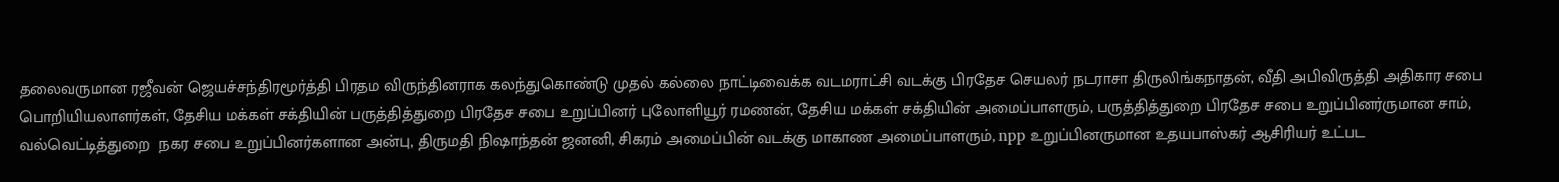தலைவருமான ரஜீவன் ஜெயச்சந்திரமூர்த்தி பிரதம விருந்தினராக கலந்துகொண்டு முதல் கல்லை நாட்டிவைக்க வடமராட்சி வடக்கு பிரதேச செயலர் நடராசா திருலிங்கநாதன், வீதி அபிவிருத்தி அதிகார சபை பொறியியலாளர்கள், தேசிய மக்கள் சக்தியின் பருத்தித்துறை பிரதேச சபை உறுப்பினர் புலோளியூர் ரமணன், தேசிய மக்கள் சக்தியின் அமைப்பாளரும், பருத்தித்துறை பிரதேச சபை உறுப்பினர்ருமான சாம், வல்வெட்டித்துறை  நகர சபை உறுப்பினர்களான அன்பு, திருமதி நிஷாந்தன் ஜனனி, சிகரம் அமைப்பின் வடக்கு மாகாண அமைப்பாளரும், npp உறுப்பினருமான உதயபாஸ்கர் ஆசிரியர் உட்பட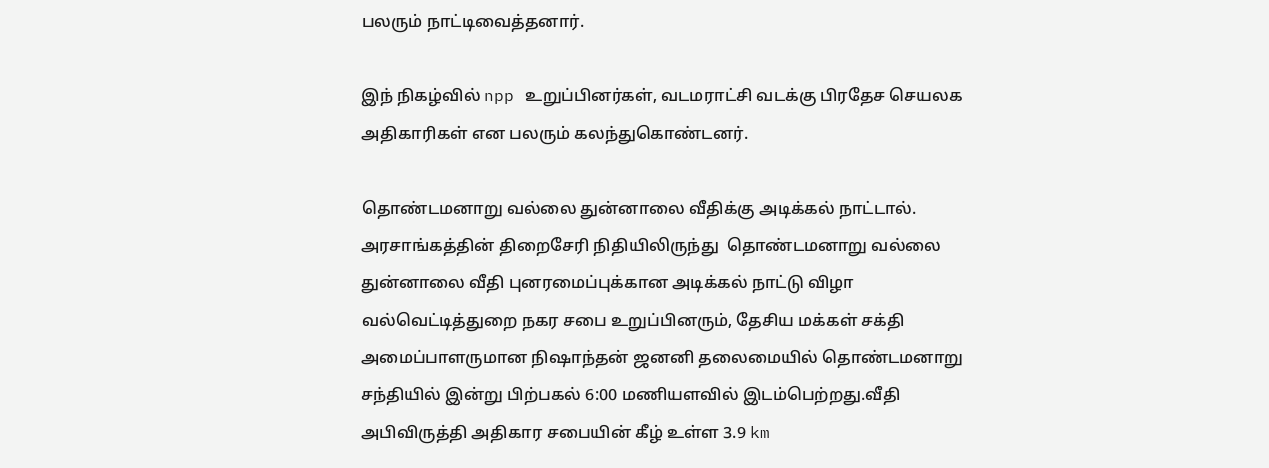பலரும் நாட்டிவைத்தனார்.

இந் நிகழ்வில் npp உறுப்பினர்கள், வடமராட்சி வடக்கு பிரதேச செயலக அதிகாரிகள் என பலரும் கலந்துகொண்டனர்.

தொண்டமனாறு வல்லை துன்னாலை வீதிக்கு அடிக்கல் நாட்டால். அரசாங்கத்தின் திறைசேரி நிதியிலிருந்து  தொண்டமனாறு வல்லை துன்னாலை வீதி புனரமைப்புக்கான அடிக்கல் நாட்டு விழா வல்வெட்டித்துறை நகர சபை உறுப்பினரும், தேசிய மக்கள் சக்தி அமைப்பாளருமான நிஷாந்தன் ஜனனி தலைமையில் தொண்டமனாறு சந்தியில் இன்று பிற்பகல் 6:00 மணியளவில் இடம்பெற்றது.வீதி அபிவிருத்தி அதிகார சபையின் கீழ் உள்ள 3.9 km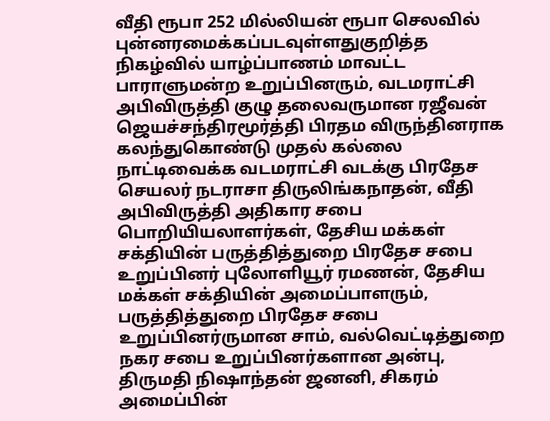வீதி ரூபா 252 மில்லியன் ரூபா செலவில் புன்னரமைக்கப்படவுள்ளதுகுறித்த நிகழ்வில் யாழ்ப்பாணம் மாவட்ட பாராளுமன்ற உறுப்பினரும், வடமராட்சி அபிவிருத்தி குழு தலைவருமான ரஜீவன் ஜெயச்சந்திரமூர்த்தி பிரதம விருந்தினராக கலந்துகொண்டு முதல் கல்லை நாட்டிவைக்க வடமராட்சி வடக்கு பிரதேச செயலர் நடராசா திருலிங்கநாதன், வீதி அபிவிருத்தி அதிகார சபை பொறியியலாளர்கள், தேசிய மக்கள் சக்தியின் பருத்தித்துறை பிரதேச சபை உறுப்பினர் புலோளியூர் ரமணன், தேசிய மக்கள் சக்தியின் அமைப்பாளரும், பருத்தித்துறை பிரதேச சபை உறுப்பினர்ருமான சாம், வல்வெட்டித்துறை  நகர சபை உறுப்பினர்களான அன்பு, திருமதி நிஷாந்தன் ஜனனி, சிகரம் அமைப்பின்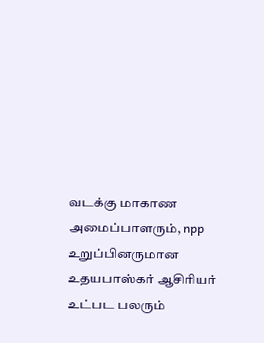வடக்கு மாகாண அமைப்பாளரும், npp உறுப்பினருமான உதயபாஸ்கர் ஆசிரியர் உட்பட பலரும்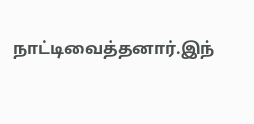நாட்டிவைத்தனார்.இந்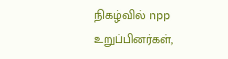நிகழ்வில் npp உறுப்பினர்கள்,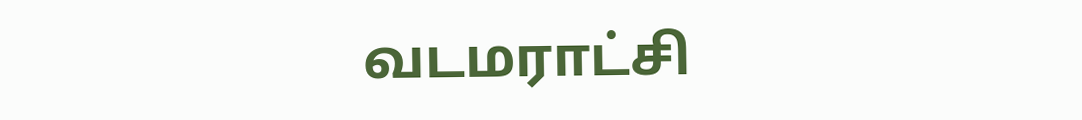வடமராட்சி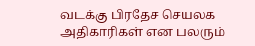வடக்கு பிரதேச செயலக அதிகாரிகள் என பலரும்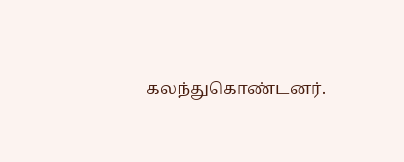கலந்துகொண்டனர்.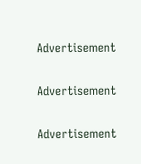Advertisement

Advertisement

Advertisement